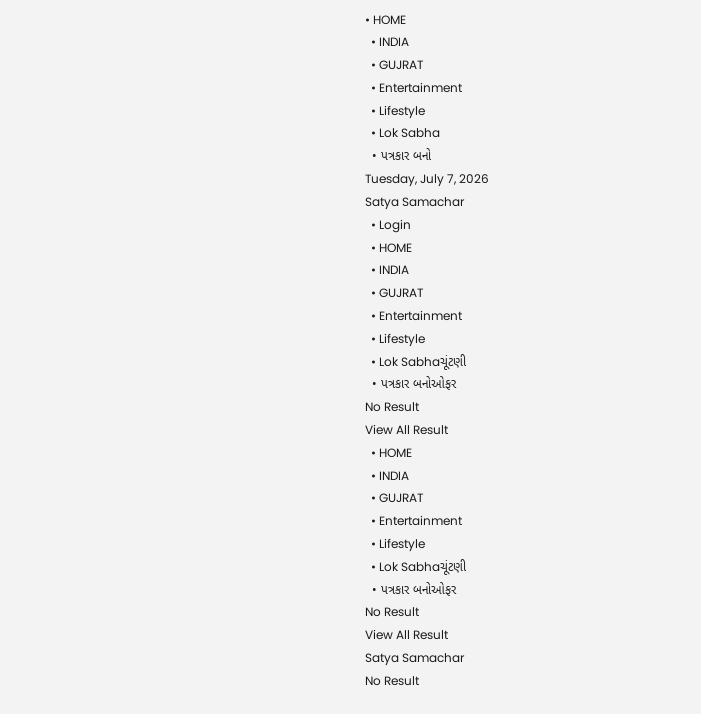• HOME
  • INDIA
  • GUJRAT
  • Entertainment
  • Lifestyle
  • Lok Sabha
  • પત્રકાર બનો
Tuesday, July 7, 2026
Satya Samachar
  • Login
  • HOME
  • INDIA
  • GUJRAT
  • Entertainment
  • Lifestyle
  • Lok Sabhaચૂંટણી
  • પત્રકાર બનોઓફર
No Result
View All Result
  • HOME
  • INDIA
  • GUJRAT
  • Entertainment
  • Lifestyle
  • Lok Sabhaચૂંટણી
  • પત્રકાર બનોઓફર
No Result
View All Result
Satya Samachar
No Result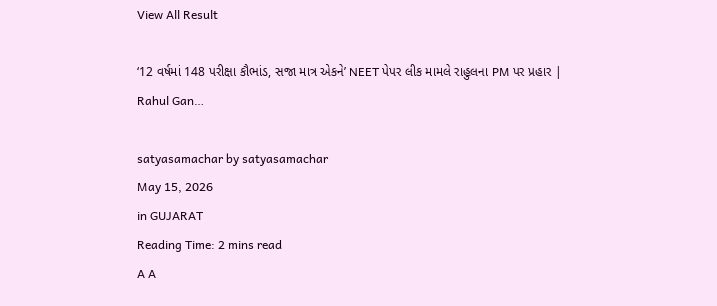View All Result

‘12 વર્ષમાં 148 પરીક્ષા કૌભાંડ, સજા માત્ર એકને’ NEET પેપર લીક મામલે રાહુલના PM પર પ્રહાર | Rahul Gan…

satyasamachar by satyasamachar
May 15, 2026
in GUJARAT
Reading Time: 2 mins read
A A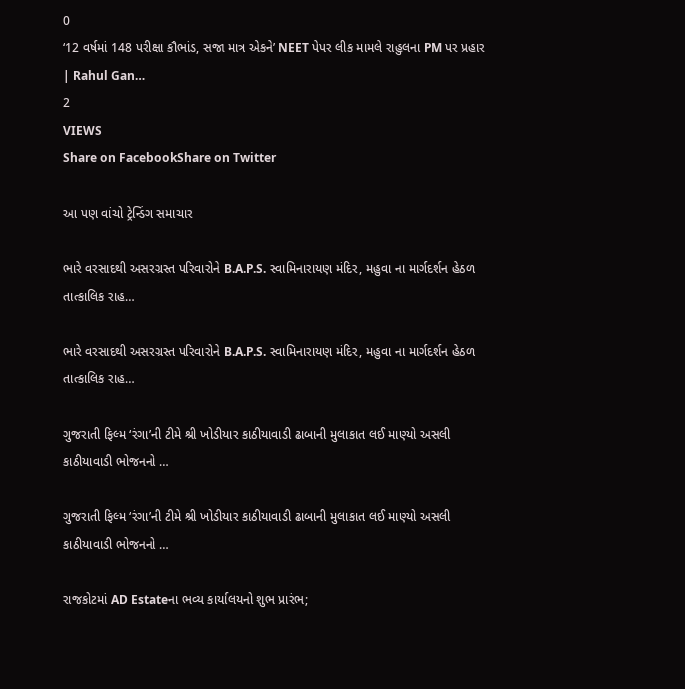0
‘12 વર્ષમાં 148 પરીક્ષા કૌભાંડ, સજા માત્ર એકને’ NEET પેપર લીક મામલે રાહુલના PM પર પ્રહાર | Rahul Gan…
2
VIEWS
Share on FacebookShare on Twitter

આ પણ વાંચો ટ્રેન્ડિંગ સમાચાર

ભારે વરસાદથી અસરગ્રસ્ત પરિવારોને B.A.P.S. સ્વામિનારાયણ મંદિર, મહુવા ના માર્ગદર્શન હેઠળ તાત્કાલિક રાહ…

ભારે વરસાદથી અસરગ્રસ્ત પરિવારોને B.A.P.S. સ્વામિનારાયણ મંદિર, મહુવા ના માર્ગદર્શન હેઠળ તાત્કાલિક રાહ…

ગુજરાતી ફિલ્મ ‘રંગા’ની ટીમે શ્રી ખોડીયાર કાઠીયાવાડી ઢાબાની મુલાકાત લઈ માણ્યો અસલી કાઠીયાવાડી ભોજનનો …

ગુજરાતી ફિલ્મ ‘રંગા’ની ટીમે શ્રી ખોડીયાર કાઠીયાવાડી ઢાબાની મુલાકાત લઈ માણ્યો અસલી કાઠીયાવાડી ભોજનનો …

રાજકોટમાં AD Estateના ભવ્ય કાર્યાલયનો શુભ પ્રારંભ;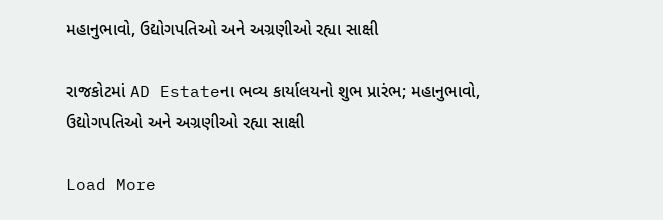મહાનુભાવો, ઉદ્યોગપતિઓ અને અગ્રણીઓ રહ્યા સાક્ષી

રાજકોટમાં AD Estateના ભવ્ય કાર્યાલયનો શુભ પ્રારંભ; મહાનુભાવો, ઉદ્યોગપતિઓ અને અગ્રણીઓ રહ્યા સાક્ષી

Load More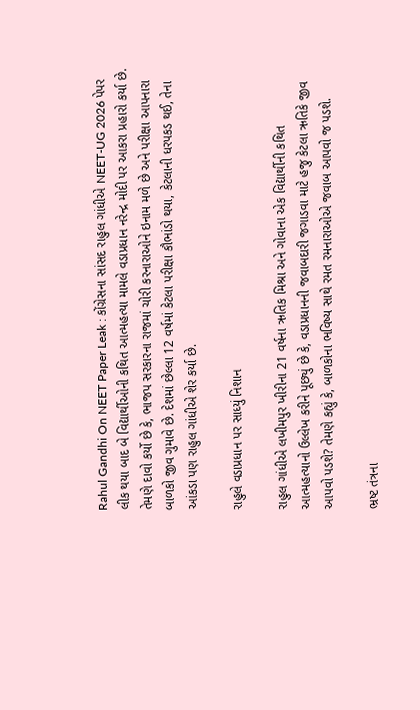Rahul Gandhi On NEET Paper Leak : કોંગ્રેસના સાંસદ રાહુલ ગાંધીએ NEET-UG 2026 પેપર લીક થયા બાદ બે વિદ્યાર્થીઓની કથિત આત્મહત્યા મામલે વડાપ્રધાન નરેન્દ્ર મોદી પર આકરા પ્રહારો કર્યા છે. તેમણે દાવો કર્યો છે કે, ભાજપ સરકારના રાજમાં ચોરી કરનારાઓને ઇનામ મળે છે અને પરીક્ષા આપનારા બાળકો જીવ ગુમાવે છે. દેશમાં છેલ્લા 12 વર્ષમાં કેટલા પરીક્ષા કૌભાંડો થયા, કેટલાની ધરપકડ થઈ, તેના આંકડા પણ રાહુલ ગાંધીએ શેર કર્યા છે.

રાહુલે વડાપ્રધાન પર સાધ્યું નિશાન

રાહુલ ગાંધીએ લખીમપુર ખીરીના 21 વર્ષના ઋતિક મિશ્રા અને ગોવાના એક વિદ્યાર્થીની કથિત આત્મહત્યાનો ઉલ્લેખ કરીને પૂછ્યું છે કે, વડાપ્રધાનની જવાબદારી જગાડવા માટે હજુ કેટલા ઋતિકે જીવ આપવો પડશે? તેમણે કહ્યું કે, બાળકોના ભવિષ્ય સાથે રમત રમનારાઓએ જવાબ આપવો જ પડશે.

ભ્રષ્ટ તંત્રના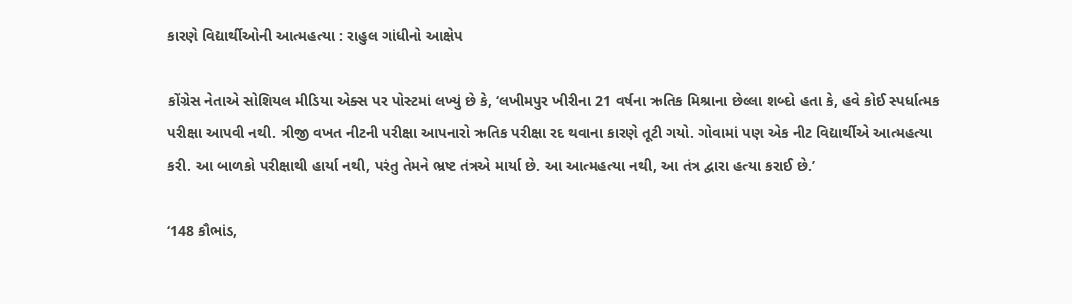કારણે વિદ્યાર્થીઓની આત્મહત્યા : રાહુલ ગાંધીનો આક્ષેપ

કોંગ્રેસ નેતાએ સોશિયલ મીડિયા એક્સ પર પોસ્ટમાં લખ્યું છે કે, ‘લખીમપુર ખીરીના 21 વર્ષના ઋતિક મિશ્રાના છેલ્લા શબ્દો હતા કે, હવે કોઈ સ્પર્ધાત્મક પરીક્ષા આપવી નથી. ત્રીજી વખત નીટની પરીક્ષા આપનારો ઋતિક પરીક્ષા રદ થવાના કારણે તૂટી ગયો. ગોવામાં પણ એક નીટ વિદ્યાર્થીએ આત્મહત્યા કરી. આ બાળકો પરીક્ષાથી હાર્યા નથી, પરંતુ તેમને ભ્રષ્ટ તંત્રએ માર્યા છે. આ આત્મહત્યા નથી, આ તંત્ર દ્વારા હત્યા કરાઈ છે.’

‘148 કૌભાંડ,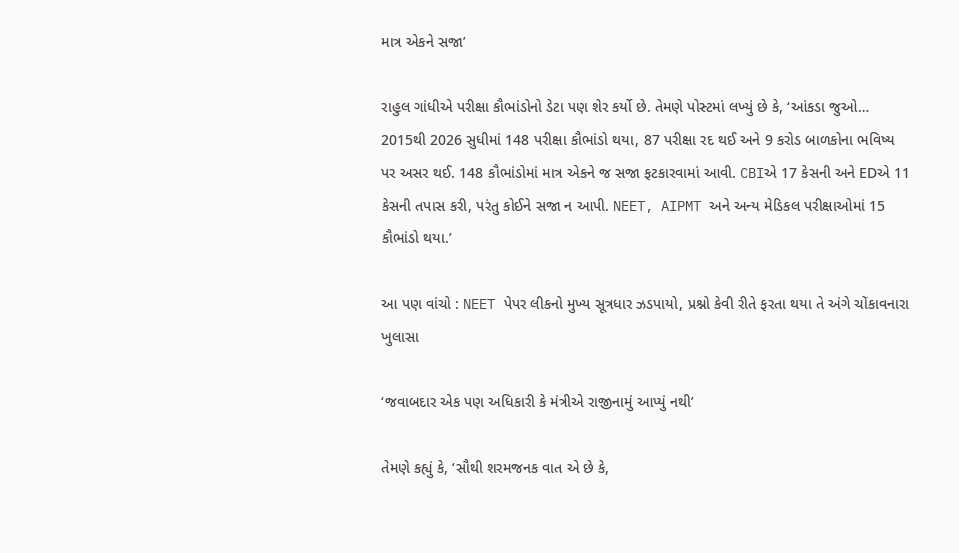માત્ર એકને સજા’

રાહુલ ગાંધીએ પરીક્ષા કૌભાંડોનો ડેટા પણ શેર કર્યો છે. તેમણે પોસ્ટમાં લખ્યું છે કે, ‘આંકડા જુઓ… 2015થી 2026 સુધીમાં 148 પરીક્ષા કૌભાંડો થયા, 87 પરીક્ષા રદ થઈ અને 9 કરોડ બાળકોના ભવિષ્ય પર અસર થઈ. 148 કૌભાંડોમાં માત્ર એકને જ સજા ફટકારવામાં આવી. CBIએ 17 કેસની અને EDએ 11 કેસની તપાસ કરી, પરંતુ કોઈને સજા ન આપી. NEET, AIPMT અને અન્ય મેડિકલ પરીક્ષાઓમાં 15 કૌભાંડો થયા.’

આ પણ વાંચો : NEET પેપર લીકનો મુખ્ય સૂત્રધાર ઝડપાયો, પ્રશ્નો કેવી રીતે ફરતા થયા તે અંગે ચોંકાવનારા ખુલાસા

‘જવાબદાર એક પણ અધિકારી કે મંત્રીએ રાજીનામું આપ્યું નથી’

તેમણે કહ્યું કે, ‘સૌથી શરમજનક વાત એ છે કે,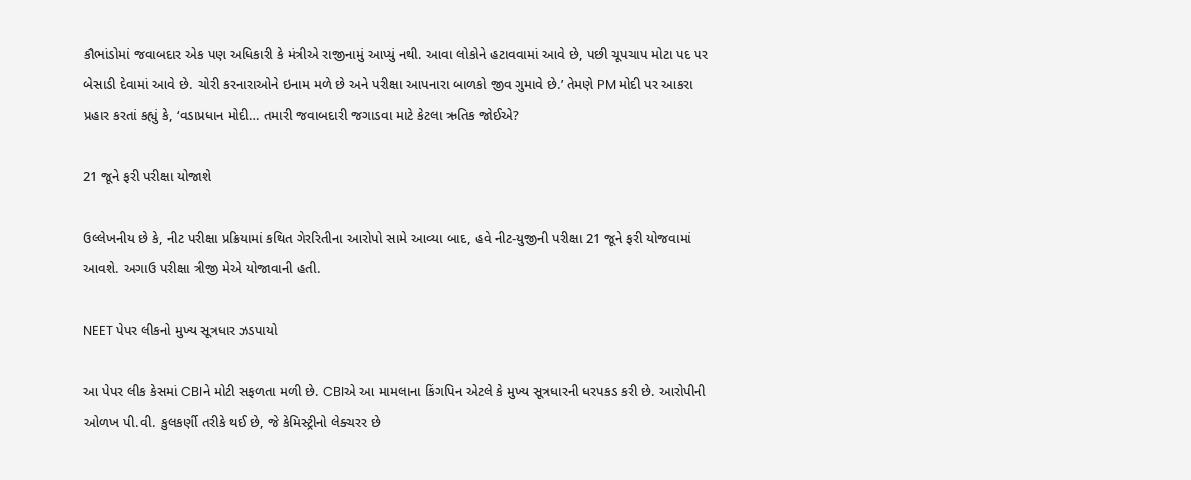કૌભાંડોમાં જવાબદાર એક પણ અધિકારી કે મંત્રીએ રાજીનામું આપ્યું નથી. આવા લોકોને હટાવવામાં આવે છે, પછી ચૂપચાપ મોટા પદ પર બેસાડી દેવામાં આવે છે. ચોરી કરનારાઓને ઇનામ મળે છે અને પરીક્ષા આપનારા બાળકો જીવ ગુમાવે છે.’ તેમણે PM મોદી પર આકરા પ્રહાર કરતાં કહ્યું કે, ‘વડાપ્રધાન મોદી… તમારી જવાબદારી જગાડવા માટે કેટલા ઋતિક જોઈએ?

21 જૂને ફરી પરીક્ષા યોજાશે

ઉલ્લેખનીય છે કે, નીટ પરીક્ષા પ્રક્રિયામાં કથિત ગેરરિતીના આરોપો સામે આવ્યા બાદ, હવે નીટ-યુજીની પરીક્ષા 21 જૂને ફરી યોજવામાં આવશે. અગાઉ પરીક્ષા ત્રીજી મેએ યોજાવાની હતી.

NEET પેપર લીકનો મુખ્ય સૂત્રધાર ઝડપાયો

આ પેપર લીક કેસમાં CBIને મોટી સફળતા મળી છે. CBIએ આ મામલાના કિંગપિન એટલે કે મુખ્ય સૂત્રધારની ધરપકડ કરી છે. આરોપીની ઓળખ પી.વી. કુલકર્ણી તરીકે થઈ છે, જે કેમિસ્ટ્રીનો લેક્ચરર છે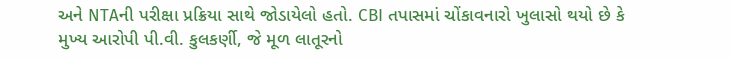અને NTAની પરીક્ષા પ્રક્રિયા સાથે જોડાયેલો હતો. CBI તપાસમાં ચોંકાવનારો ખુલાસો થયો છે કે મુખ્ય આરોપી પી.વી. કુલકર્ણી, જે મૂળ લાતૂરનો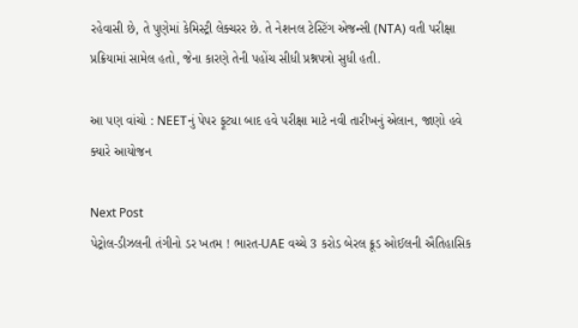રહેવાસી છે, તે પુણેમાં કેમિસ્ટ્રી લેક્ચરર છે. તે નેશનલ ટેસ્ટિંગ એજન્સી (NTA) વતી પરીક્ષા પ્રક્રિયામાં સામેલ હતો, જેના કારણે તેની પહોંચ સીધી પ્રશ્નપત્રો સુધી હતી.

આ પણ વાંચો : NEETનું પેપર ફૂટ્યા બાદ હવે પરીક્ષા માટે નવી તારીખનું એલાન, જાણો હવે ક્યારે આયોજન

Next Post
પેટ્રોલ-ડીઝલની તંગીનો ડર ખતમ ! ભારત-UAE વચ્ચે 3 કરોડ બેરલ ક્રૂડ ઓઈલની ઐતિહાસિક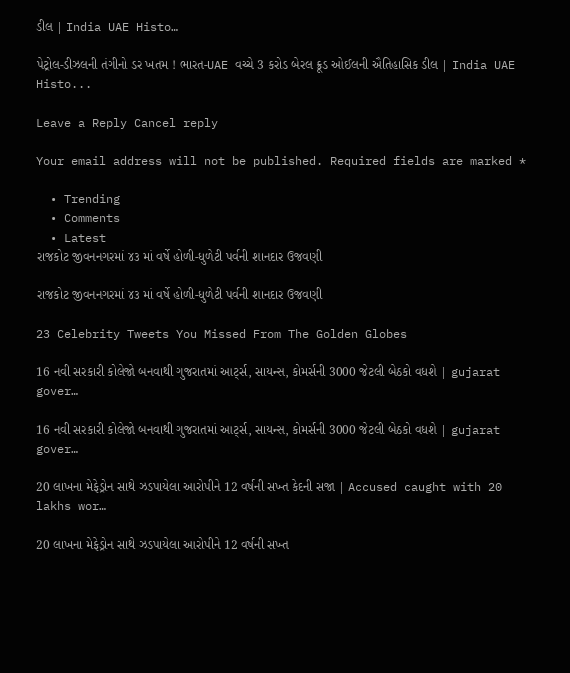ડીલ | India UAE Histo…

પેટ્રોલ-ડીઝલની તંગીનો ડર ખતમ ! ભારત-UAE વચ્ચે 3 કરોડ બેરલ ક્રૂડ ઓઈલની ઐતિહાસિક ડીલ | India UAE Histo...

Leave a Reply Cancel reply

Your email address will not be published. Required fields are marked *

  • Trending
  • Comments
  • Latest
રાજકોટ જીવનનગરમાં ૪૩ માં વર્ષે હોળી-ધુળેટી પર્વની શાનદાર ઉજવણી

રાજકોટ જીવનનગરમાં ૪૩ માં વર્ષે હોળી-ધુળેટી પર્વની શાનદાર ઉજવણી

23 Celebrity Tweets You Missed From The Golden Globes

16 નવી સરકારી કોલેજો બનવાથી ગુજરાતમાં આર્ટ્સ, સાયન્સ, કોમર્સની 3000 જેટલી બેઠકો વધશે | gujarat gover…

16 નવી સરકારી કોલેજો બનવાથી ગુજરાતમાં આર્ટ્સ, સાયન્સ, કોમર્સની 3000 જેટલી બેઠકો વધશે | gujarat gover…

20 લાખના મેફેડ્રોન સાથે ઝડપાયેલા આરોપીને 12 વર્ષની સખ્ત કેદની સજા | Accused caught with 20 lakhs wor…

20 લાખના મેફેડ્રોન સાથે ઝડપાયેલા આરોપીને 12 વર્ષની સખ્ત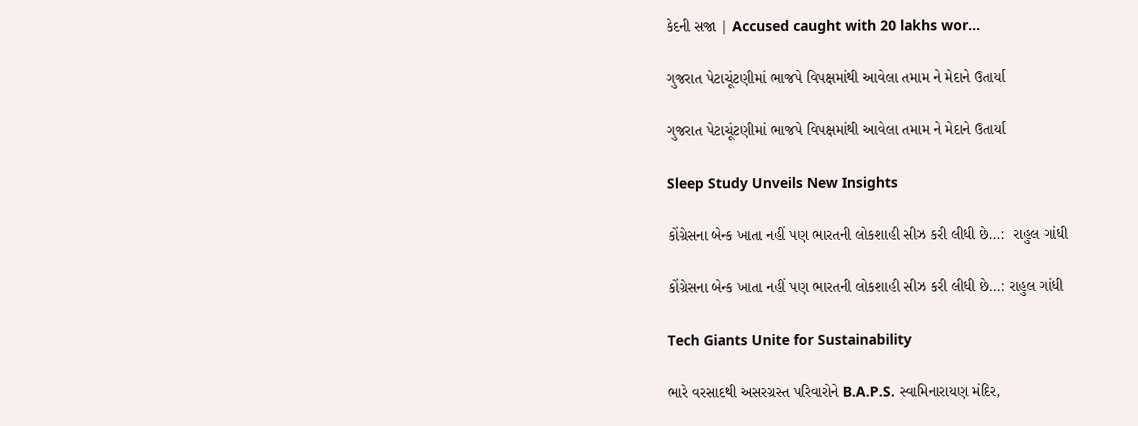કેદની સજા | Accused caught with 20 lakhs wor…

ગુજરાત પેટાચૂંટણીમાં ભાજપે વિપક્ષમાંથી આવેલા તમામ ને મેદાને ઉતાર્યા

ગુજરાત પેટાચૂંટણીમાં ભાજપે વિપક્ષમાંથી આવેલા તમામ ને મેદાને ઉતાર્યા

Sleep Study Unveils New Insights

કોંગ્રેસના બેન્ક ખાતા નહીં પણ ભારતની લોકશાહી સીઝ કરી લીધી છે…:  રાહુલ ગાંધી

કોંગ્રેસના બેન્ક ખાતા નહીં પણ ભારતની લોકશાહી સીઝ કરી લીધી છે…: રાહુલ ગાંધી

Tech Giants Unite for Sustainability

ભારે વરસાદથી અસરગ્રસ્ત પરિવારોને B.A.P.S. સ્વામિનારાયણ મંદિર,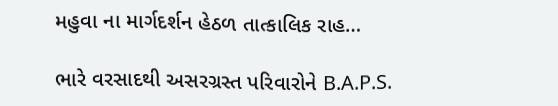મહુવા ના માર્ગદર્શન હેઠળ તાત્કાલિક રાહ…

ભારે વરસાદથી અસરગ્રસ્ત પરિવારોને B.A.P.S.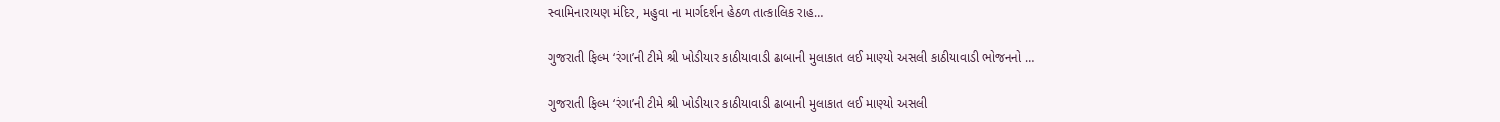સ્વામિનારાયણ મંદિર, મહુવા ના માર્ગદર્શન હેઠળ તાત્કાલિક રાહ…

ગુજરાતી ફિલ્મ ‘રંગા’ની ટીમે શ્રી ખોડીયાર કાઠીયાવાડી ઢાબાની મુલાકાત લઈ માણ્યો અસલી કાઠીયાવાડી ભોજનનો …

ગુજરાતી ફિલ્મ ‘રંગા’ની ટીમે શ્રી ખોડીયાર કાઠીયાવાડી ઢાબાની મુલાકાત લઈ માણ્યો અસલી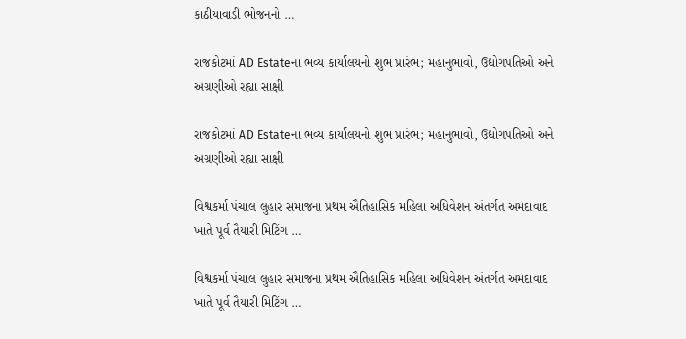કાઠીયાવાડી ભોજનનો …

રાજકોટમાં AD Estateના ભવ્ય કાર્યાલયનો શુભ પ્રારંભ; મહાનુભાવો, ઉદ્યોગપતિઓ અને અગ્રણીઓ રહ્યા સાક્ષી

રાજકોટમાં AD Estateના ભવ્ય કાર્યાલયનો શુભ પ્રારંભ; મહાનુભાવો, ઉદ્યોગપતિઓ અને અગ્રણીઓ રહ્યા સાક્ષી

વિશ્વકર્મા પંચાલ લુહાર સમાજના પ્રથમ ઐતિહાસિક મહિલા અધિવેશન અંતર્ગત અમદાવાદ ખાતે પૂર્વ તૈયારી મિટિંગ …

વિશ્વકર્મા પંચાલ લુહાર સમાજના પ્રથમ ઐતિહાસિક મહિલા અધિવેશન અંતર્ગત અમદાવાદ ખાતે પૂર્વ તૈયારી મિટિંગ …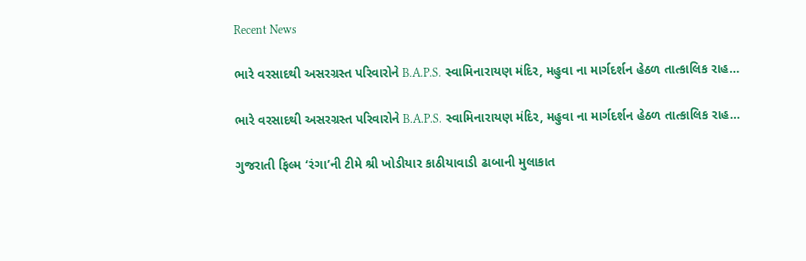Recent News

ભારે વરસાદથી અસરગ્રસ્ત પરિવારોને B.A.P.S. સ્વામિનારાયણ મંદિર, મહુવા ના માર્ગદર્શન હેઠળ તાત્કાલિક રાહ…

ભારે વરસાદથી અસરગ્રસ્ત પરિવારોને B.A.P.S. સ્વામિનારાયણ મંદિર, મહુવા ના માર્ગદર્શન હેઠળ તાત્કાલિક રાહ…

ગુજરાતી ફિલ્મ ‘રંગા’ની ટીમે શ્રી ખોડીયાર કાઠીયાવાડી ઢાબાની મુલાકાત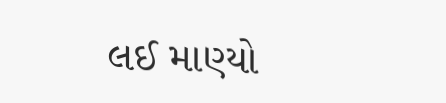લઈ માણ્યો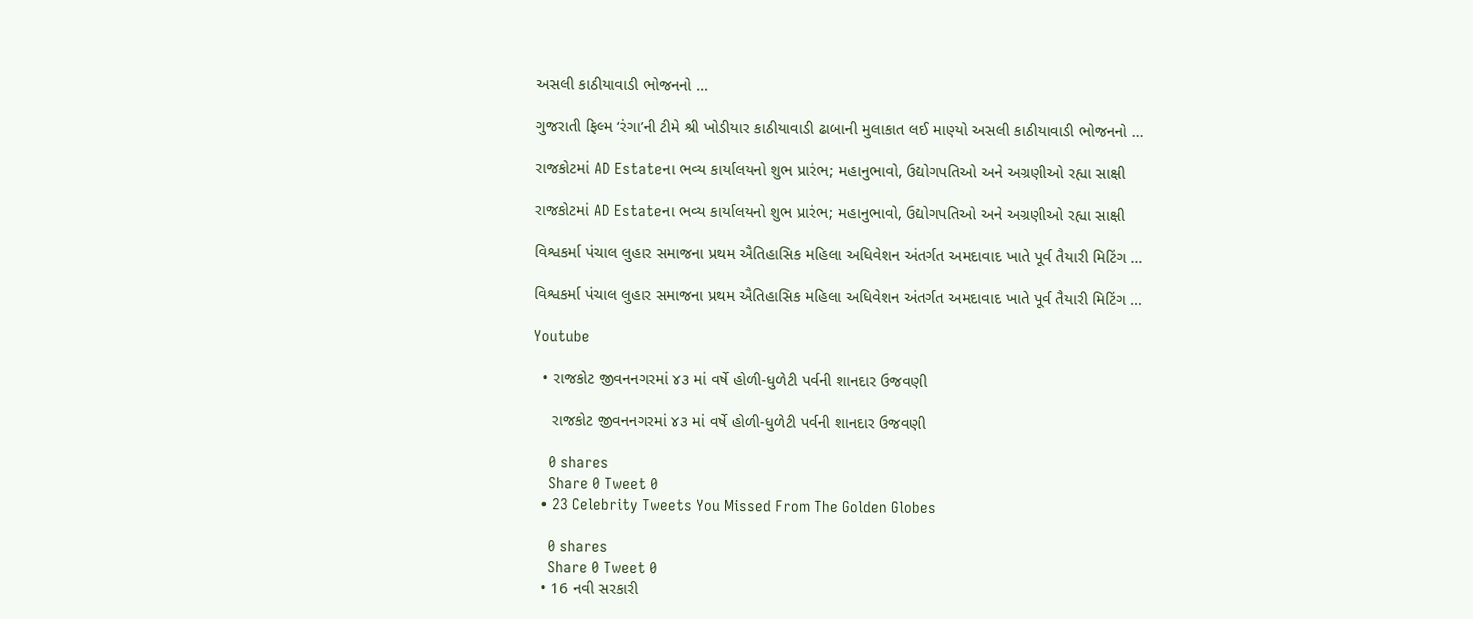અસલી કાઠીયાવાડી ભોજનનો …

ગુજરાતી ફિલ્મ ‘રંગા’ની ટીમે શ્રી ખોડીયાર કાઠીયાવાડી ઢાબાની મુલાકાત લઈ માણ્યો અસલી કાઠીયાવાડી ભોજનનો …

રાજકોટમાં AD Estateના ભવ્ય કાર્યાલયનો શુભ પ્રારંભ; મહાનુભાવો, ઉદ્યોગપતિઓ અને અગ્રણીઓ રહ્યા સાક્ષી

રાજકોટમાં AD Estateના ભવ્ય કાર્યાલયનો શુભ પ્રારંભ; મહાનુભાવો, ઉદ્યોગપતિઓ અને અગ્રણીઓ રહ્યા સાક્ષી

વિશ્વકર્મા પંચાલ લુહાર સમાજના પ્રથમ ઐતિહાસિક મહિલા અધિવેશન અંતર્ગત અમદાવાદ ખાતે પૂર્વ તૈયારી મિટિંગ …

વિશ્વકર્મા પંચાલ લુહાર સમાજના પ્રથમ ઐતિહાસિક મહિલા અધિવેશન અંતર્ગત અમદાવાદ ખાતે પૂર્વ તૈયારી મિટિંગ …

Youtube

  • રાજકોટ જીવનનગરમાં ૪૩ માં વર્ષે હોળી-ધુળેટી પર્વની શાનદાર ઉજવણી

    રાજકોટ જીવનનગરમાં ૪૩ માં વર્ષે હોળી-ધુળેટી પર્વની શાનદાર ઉજવણી

    0 shares
    Share 0 Tweet 0
  • 23 Celebrity Tweets You Missed From The Golden Globes

    0 shares
    Share 0 Tweet 0
  • 16 નવી સરકારી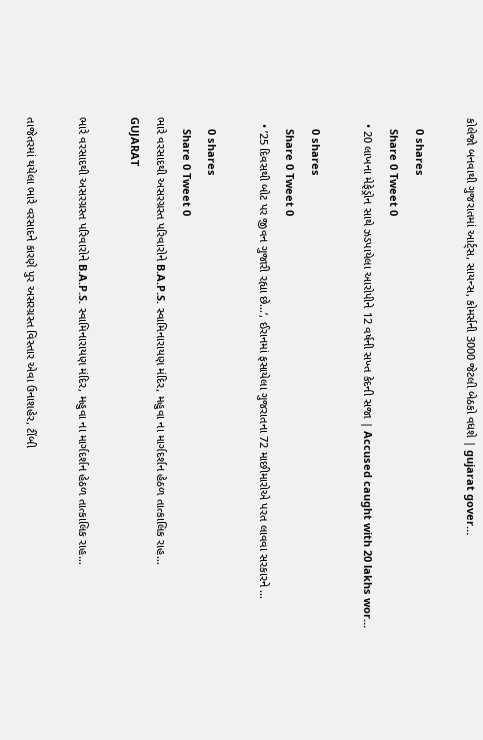કોલેજો બનવાથી ગુજરાતમાં આર્ટ્સ, સાયન્સ, કોમર્સની 3000 જેટલી બેઠકો વધશે | gujarat gover…

    0 shares
    Share 0 Tweet 0
  • 20 લાખના મેફેડ્રોન સાથે ઝડપાયેલા આરોપીને 12 વર્ષની સખ્ત કેદની સજા | Accused caught with 20 lakhs wor…

    0 shares
    Share 0 Tweet 0
  • ’25 દિવસથી બોટ પર જીવન ગુજારી રહ્યા છે…’, ઈરાનમાં ફસાયેલા ગુજરાતના 72 માછીમારોએ પરત લાવવા સરકારને …

    0 shares
    Share 0 Tweet 0
ભારે વરસાદથી અસરગ્રસ્ત પરિવારોને B.A.P.S. સ્વામિનારાયણ મંદિર, મહુવા ના માર્ગદર્શન હેઠળ તાત્કાલિક રાહ…
GUJARAT

ભારે વરસાદથી અસરગ્રસ્ત પરિવારોને B.A.P.S. સ્વામિનારાયણ મંદિર, મહુવા ના માર્ગદર્શન હેઠળ તાત્કાલિક રાહ…

તાજેતરમાં થયેલા ભારે વરસાદને કારણે પુર અસરગ્રસ્ત વિસ્તાર એવા ઉનાશહેર, ટીંબી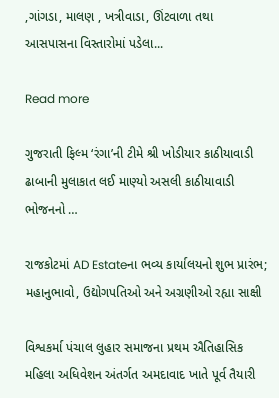,ગાંગડા, માલણ , ખત્રીવાડા, ઊંટવાળા તથા આસપાસના વિસ્તારોમાં પડેલા...

Read more

ગુજરાતી ફિલ્મ ‘રંગા’ની ટીમે શ્રી ખોડીયાર કાઠીયાવાડી ઢાબાની મુલાકાત લઈ માણ્યો અસલી કાઠીયાવાડી ભોજનનો …

રાજકોટમાં AD Estateના ભવ્ય કાર્યાલયનો શુભ પ્રારંભ; મહાનુભાવો, ઉદ્યોગપતિઓ અને અગ્રણીઓ રહ્યા સાક્ષી

વિશ્વકર્મા પંચાલ લુહાર સમાજના પ્રથમ ઐતિહાસિક મહિલા અધિવેશન અંતર્ગત અમદાવાદ ખાતે પૂર્વ તૈયારી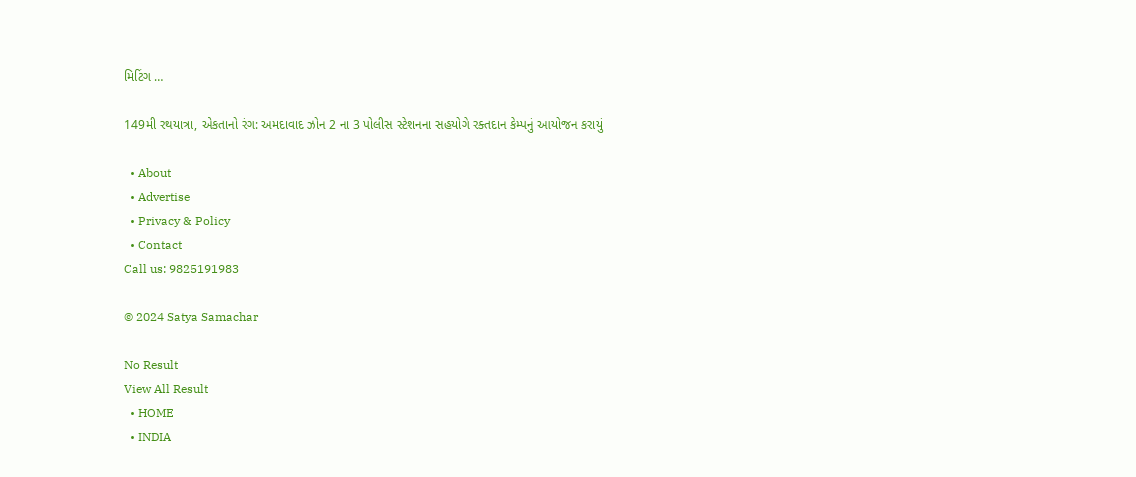મિટિંગ …

149મી રથયાત્રા, એકતાનો રંગ: અમદાવાદ ઝોન 2 ના 3 પોલીસ સ્ટેશનના સહયોગે રક્તદાન કેમ્પનું આયોજન કરાયું

  • About
  • Advertise
  • Privacy & Policy
  • Contact
Call us: 9825191983

© 2024 Satya Samachar

No Result
View All Result
  • HOME
  • INDIA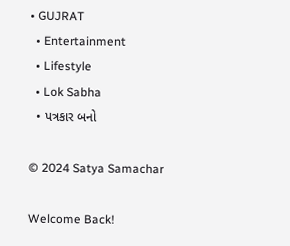• GUJRAT
  • Entertainment
  • Lifestyle
  • Lok Sabha
  • પત્રકાર બનો

© 2024 Satya Samachar

Welcome Back!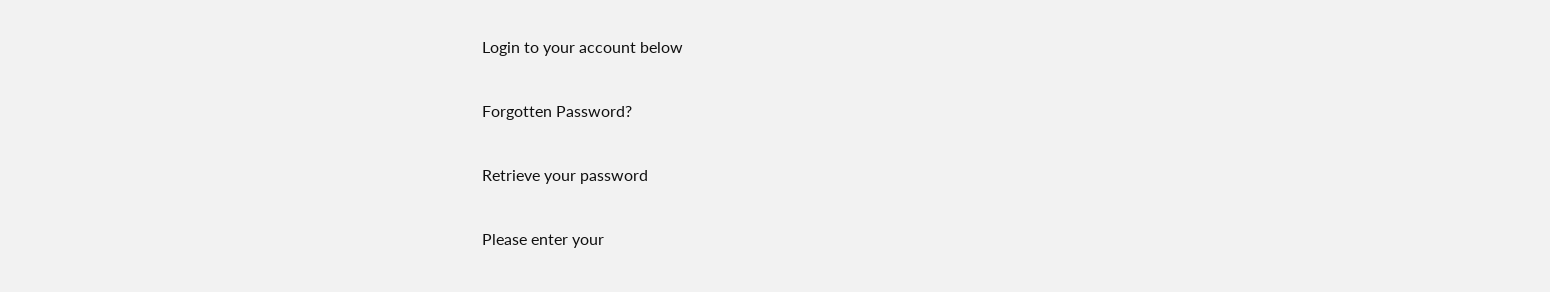Login to your account below

Forgotten Password?

Retrieve your password

Please enter your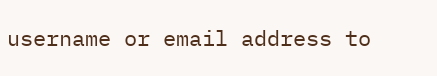username or email address to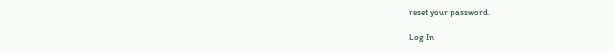reset your password.

Log In